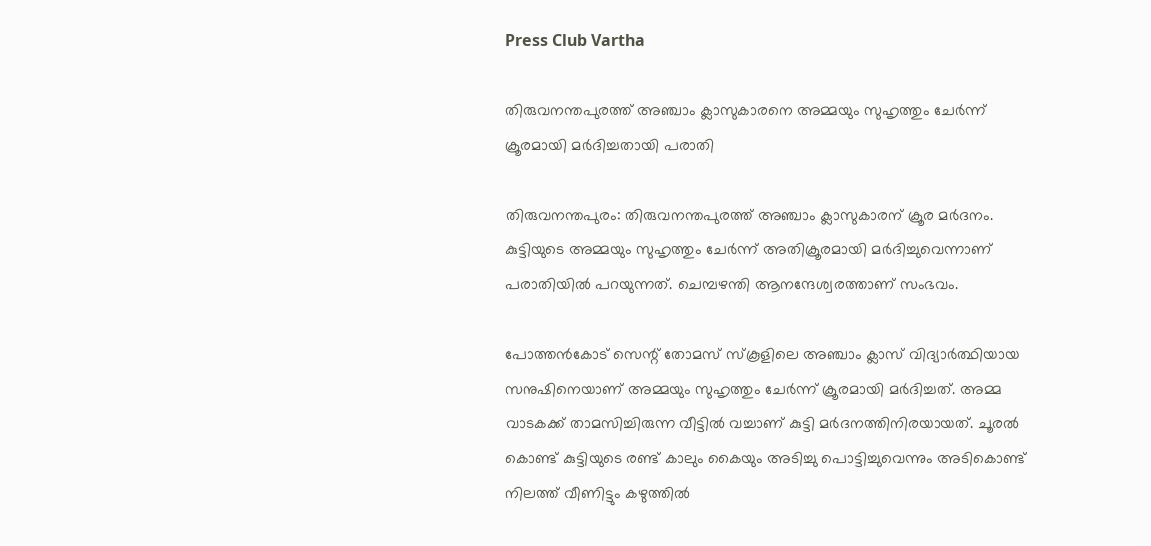Press Club Vartha

തിരുവനന്തപുരത്ത് അഞ്ചാം ക്ലാസുകാരനെ അമ്മയും സുഹൃത്തും ചേര്‍ന്ന് ക്രൂരമായി മര്‍ദിച്ചതായി പരാതി

തിരുവനന്തപുരം: തിരുവനന്തപുരത്ത് അഞ്ചാം ക്ലാസുകാരന് ക്രൂര മർദനം. കുട്ടിയുടെ അമ്മയും സുഹൃത്തും ചേര്‍ന്ന് അതിക്രൂരമായി മര്‍ദിച്ചുവെന്നാണ് പരാതിയിൽ പറയുന്നത്. ചെമ്പഴന്തി ആനന്ദേശ്വരത്താണ് സംഭവം.

പോത്തന്‍കോട് സെന്റ് തോമസ് സ്‌കൂളിലെ അഞ്ചാം ക്ലാസ് വിദ്യാര്‍ത്ഥിയായ സനുഷിനെയാണ് അമ്മയും സുഹൃത്തും ചേര്‍ന്ന് ക്രൂരമായി മര്‍ദിച്ചത്. അമ്മ വാടകക്ക് താമസിച്ചിരുന്ന വീട്ടിൽ വച്ചാണ് കുട്ടി മർദനത്തിനിരയായത്. ചൂരല്‍ കൊണ്ട് കുട്ടിയുടെ രണ്ട് കാലും കൈയും അടിച്ചു പൊട്ടിച്ചുവെന്നും അടികൊണ്ട് നിലത്ത് വീണിട്ടും കഴുത്തില്‍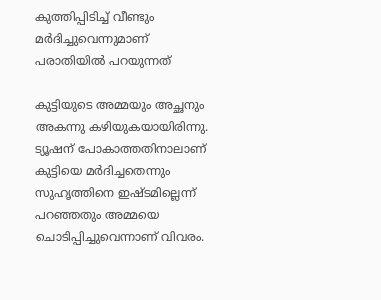കുത്തിപ്പിടിച്ച് വീണ്ടും മര്‍ദിച്ചുവെന്നുമാണ് പരാതിയിൽ പറയുന്നത്

കുട്ടിയുടെ അമ്മയും അച്ഛനും അകന്നു കഴിയുകയായിരിന്നു. ട്യൂഷന് പോകാത്തതിനാലാണ് കുട്ടിയെ മര്‍ദിച്ചതെന്നും സുഹൃത്തിനെ ഇഷ്ടമില്ലെന്ന് പറഞ്ഞതും അമ്മയെ ചൊടിപ്പിച്ചുവെന്നാണ് വിവരം.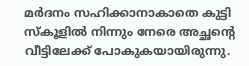മർദനം സഹിക്കാനാകാതെ കുട്ടി സ്കൂളിൽ നിന്നും നേരെ അച്ഛന്റെ വീട്ടിലേക്ക് പോകുകയായിരുന്നു.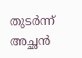തുടർന്ന് അച്ഛൻ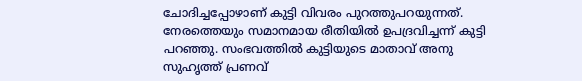ചോദിച്ചപ്പോഴാണ് കുട്ടി വിവരം പുറത്തുപറയുന്നത്. നേരത്തെയും സമാനമായ രീതിയില്‍ ഉപദ്രവിച്ചന്ന് കുട്ടി പറഞ്ഞു. സംഭവത്തിൽ കുട്ടിയുടെ മാതാവ് അനു സുഹൃത്ത് പ്രണവ്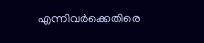എന്നിവര്‍ക്കെതിരെ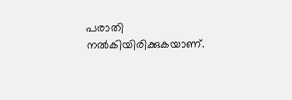പരാതി നൽകിയിരിക്കുകയാണ്.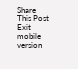Share This Post
Exit mobile version